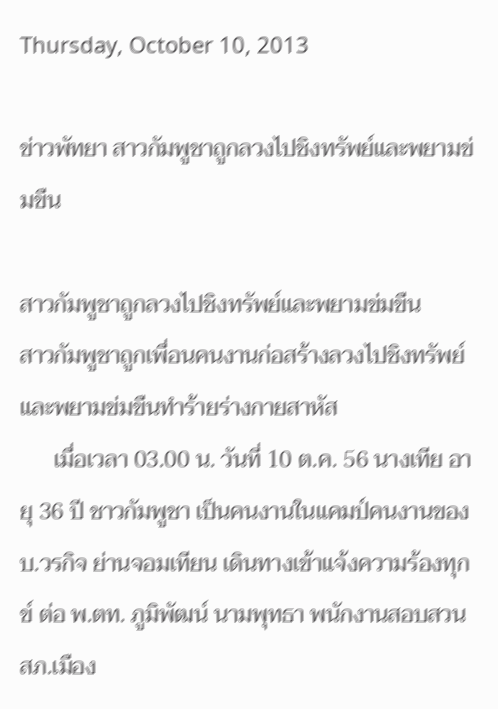Thursday, October 10, 2013

ข่าวพัทยา สาวกัมพูชาถูกลวงไปชิงทรัพย์และพยามข่มขืน

สาวกัมพูชาถูกลวงไปชิงทรัพย์และพยามข่มขืน
สาวกัมพูชาถูกเพื่อนคนงานก่อสร้างลวงไปชิงทรัพย์และพยามข่มขืนทำร้ายร่างกายสาหัส
      เมื่อเวลา 03.00 น. วันที่ 10 ต.ค. 56 นางเทีย อายุ 36 ปี ชาวกัมพูชา เป็นคนงานในแคมป์คนงานของ บ.วรกิจ ย่านจอมเทียน เดินทางเข้าแจ้งความร้องทุกข์ ต่อ พ.ตท. ภูมิพัฒน์ นามพุทธา พนักงานสอบสวน สภ.เมือง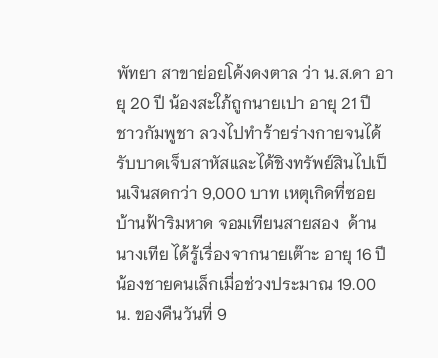พัทยา สาขาย่อยโค้งดงตาล ว่า น.ส.ดา อายุ 20 ปี น้องสะใภ้ถูกนายเปา อายุ 21 ปี ชาวกัมพูชา ลวงไปทำร้ายร่างกายจนได้รับบาดเจ็บสาหัสและได้ชิงทรัพย์สินไปเป็นเงินสดกว่า 9,000 บาท เหตุเกิดที่ซอยบ้านฟ้าริมหาด จอมเทียนสายสอง  ด้านนางเทีย ได้รู้เรื่องจากนายเต๊าะ อายุ 16 ปี น้องชายคนเล็กเมื่อช่วงประมาณ 19.00 น. ของคืนวันที่ 9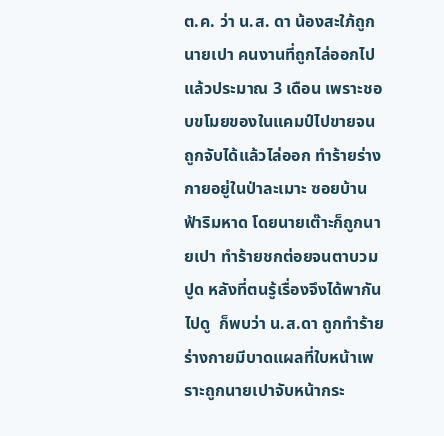ต.ค. ว่า น.ส. ดา น้องสะใภ้ถูก นายเปา คนงานที่ถูกไล่ออกไปแล้วประมาณ 3 เดือน เพราะชอบขโมยของในแคมป์ไปขายจนถูกจับได้แล้วไล่ออก ทำร้ายร่างกายอยู่ในป่าละเมาะ ซอยบ้านฟ้าริมหาด โดยนายเต๊าะก็ถูกนายเปา ทำร้ายชกต่อยจนตาบวมปูด หลังที่ตนรู้เรื่องจึงได้พากันไปดู  ก็พบว่า น.ส.ดา ถูกทำร้ายร่างกายมีบาดแผลที่ใบหน้าเพราะถูกนายเปาจับหน้ากระ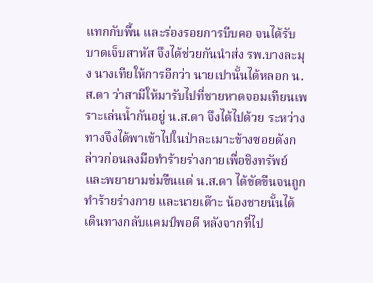แทกกับพื้น และร่องรอยการบีบคอ จนได้รับบาดเจ็บสาหัส จึงได้ช่วยกันนำส่ง รพ.บางละมุง นางเทียให้การอีกว่า นายเปานั้นได้หลอก น.ส.ดา ว่าสามีให้มารับไปที่ชายหาดจอมเทียนเพราะเล่นน้ำกันอยู่ น.ส.ดา จึงได้ไปด้วย ระหว่างทางจึงได้พาเข้าไปในป่าละเมาะข้างซอยดังกล่าวก่อนลงมือทำร้ายร่างกายเพื่อชิงทรัพย์และพยายามข่มขืนแต่ น.ส.ดา ได้ขัดขืนจนถูกทำร้ายร่างกาย และนายเต๊าะ น้องชายนั้นได้เดินทางกลับแคมป์พอดี หลังจากที่ไป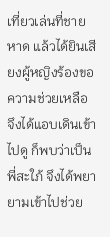เที่ยวเล่นที่ชายหาด แล้วได้ยินเสียงผู้หญิงร้องขอความช่วยเหลือ จึงได้แอบเดินเข้าไปดู ก็พบว่าเป็นพี่สะใภ้ จึงได้พยายามเข้าไปช่วย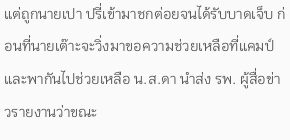แต่ถูกนายเปา ปรี่เข้ามาชกต่อยจนได้รับบาดเจ็บ ก่อนที่นายเต๊าะจะวิ่งมาขอความช่วยเหลือที่แคมป์ และพากันไปช่วยเหลือ น.ส.ดา นำส่ง รพ. ผู้สื่อข่าวรายงานว่าขณะ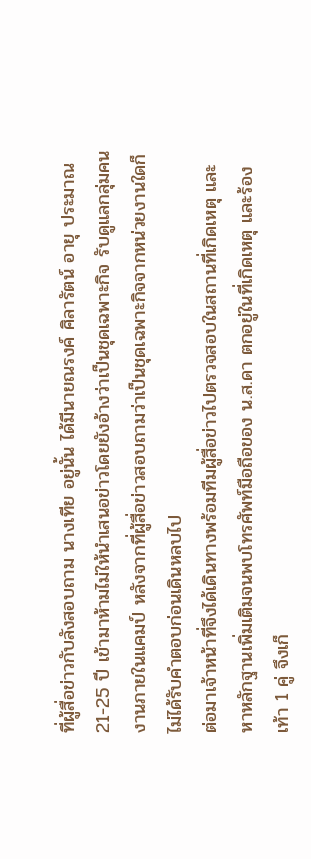ที่ผู้สื่อข่าวกับลังสอบถาม นางเทีย อยู่นั้น ได้มีนายณรงค์ ศิลารัตน์ อายุ ประมาณ 21-25 ปี เข้ามาห้ามไม่ให้นำเสนอข่าวโดยยังอ้างว่าเป็นชุดเฉพาะกิจ รับดูแลกลุ่มคนงานภายในแคมป์ หลังจากที่ผู้สื่อข่าวสอบถามว่าเป็นชุดเฉพาะกิจจากหน่วยงานใดก็ไม่ได้รับคำตอบก่อนเดินหลบไป
ต่อมาเจ้าหน้าที่จึงได้เดินทางพร้อมทีมผู้สื่อข่าวไปตรวจสอบในสถานที่เกิดเหตุ และหาหลักฐานเพิ่มเติมจนพบโทรศัพท์มือถือของ น.ส.ดา ตกอยู่ในที่เกิดเหตุ และร้องเท้า 1 คู่ จึงเก็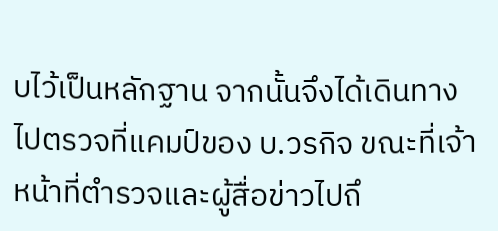บไว้เป็นหลักฐาน จากนั้นจึงได้เดินทางไปตรวจที่แคมป์ของ บ.วรกิจ ขณะที่เจ้าหน้าที่ตำรวจและผู้สื่อข่าวไปถึ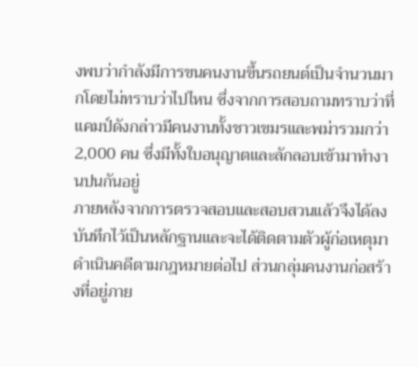งพบว่ากำลังมีการขนคนงานขึ้นรถยนต์เป็นจำนวนมากโดยไม่ทราบว่าไปไหน ซึ่งจากการสอบถามทราบว่าที่แคมป์ดังกล่าวมีคนงานทั้งชาวเขมรและพม่ารวมกว่า 2,000 คน ซึ่งมีทั้งใบอนุญาตและลักลอบเข้ามาทำงานปนกันอยู่
ภายหลังจากการตรวจสอบและสอบสวนแล้วจึงได้ลงบันทึกไว้เป็นหลักฐานและจะได้ติดตามตัวผู้ก่อเหตุมาดำเนินคดีตามกฎหมายต่อไป ส่วนกลุ่มคนงานก่อสร้างที่อยู่ภาย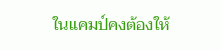ในแคมป์คงต้องให้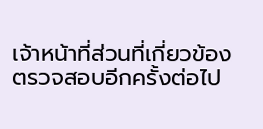เจ้าหน้าที่ส่วนที่เกี่ยวข้องตรวจสอบอีกครั้งต่อไป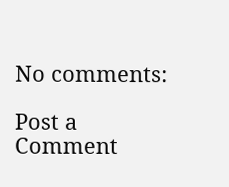No comments:

Post a Comment